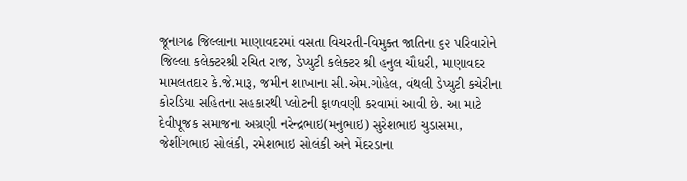જૂનાગઢ જિલ્લાના માણાવદરમાં વસતા વિચરતી-વિમુક્ત જાતિના ૬૨ પરિવારોને જિલ્લા કલેક્ટરશ્રી રચિત રાજ, ડેપ્યુટી કલેક્ટર શ્રી હનુલ ચૌધરી, માણાવદર મામલતદાર કે.જે.મારૂ, જમીન શાખાના સી.એમ.ગોહેલ, વંથલી ડેપ્યુટી કચેરીના કોરડિયા સહિતના સહકારથી પ્લોટની ફાળવણી કરવામાં આવી છે. આ માટે દેવીપૂજક સમાજના અગ્રણી નરેન્દ્રભાઇ(મનુભાઇ) સુરેશભાઇ ચુડાસમા, જેશીંગભાઇ સોલંકી, રમેશભાઇ સોલંકી અને મેંદરડાના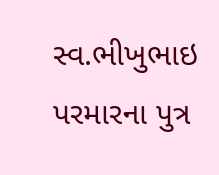સ્વ.ભીખુભાઇ પરમારના પુત્ર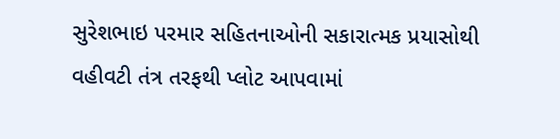સુરેશભાઇ પરમાર સહિતનાઓની સકારાત્મક પ્રયાસોથી વહીવટી તંત્ર તરફથી પ્લોટ આપવામાં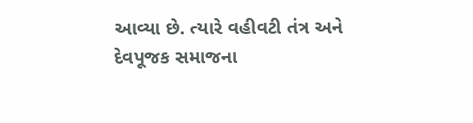આવ્યા છે. ત્યારે વહીવટી તંત્ર અને દેવપૂજક સમાજના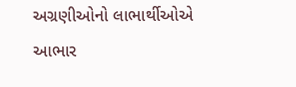અગ્રણીઓનો લાભાર્થીઓએ આભાર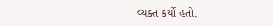વ્યક્ત કર્યો હતો.